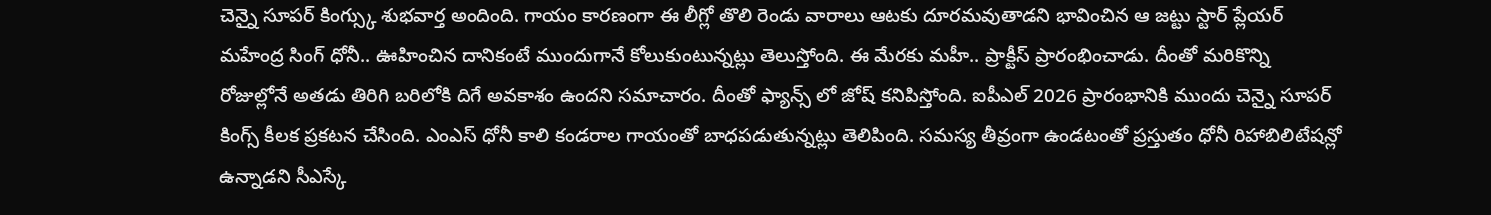చెన్నై సూపర్ కింగ్స్కు శుభవార్త అందింది. గాయం కారణంగా ఈ లీగ్లో తొలి రెండు వారాలు ఆటకు దూరమవుతాడని భావించిన ఆ జట్టు స్టార్ ప్లేయర్ మహేంద్ర సింగ్ ధోనీ.. ఊహించిన దానికంటే ముందుగానే కోలుకుంటున్నట్లు తెలుస్తోంది. ఈ మేరకు మహీ.. ప్రాక్టీస్ ప్రారంభించాడు. దీంతో మరికొన్ని రోజుల్లోనే అతడు తిరిగి బరిలోకి దిగే అవకాశం ఉందని సమాచారం. దీంతో ఫ్యాన్స్ లో జోష్ కనిపిస్తోంది. ఐపీఎల్ 2026 ప్రారంభానికి ముందు చెన్నై సూపర్ కింగ్స్ కీలక ప్రకటన చేసింది. ఎంఎస్ ధోనీ కాలి కండరాల గాయంతో బాధపడుతున్నట్లు తెలిపింది. సమస్య తీవ్రంగా ఉండటంతో ప్రస్తుతం ధోనీ రిహాబిలిటేషన్లో ఉన్నాడని సీఎస్కే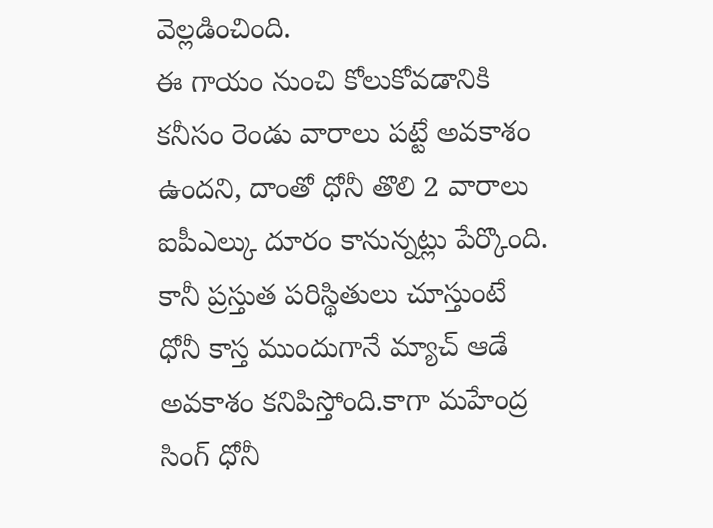వెల్లడించింది.
ఈ గాయం నుంచి కోలుకోవడానికి కనీసం రెండు వారాలు పట్టే అవకాశం ఉందని, దాంతో ధోనీ తొలి 2 వారాలు ఐపీఎల్కు దూరం కానున్నట్లు పేర్కొంది. కానీ ప్రస్తుత పరిస్థితులు చూస్తుంటే ధోనీ కాస్త ముందుగానే మ్యాచ్ ఆడే అవకాశం కనిపిస్తోంది.కాగా మహేంద్ర సింగ్ ధోనీ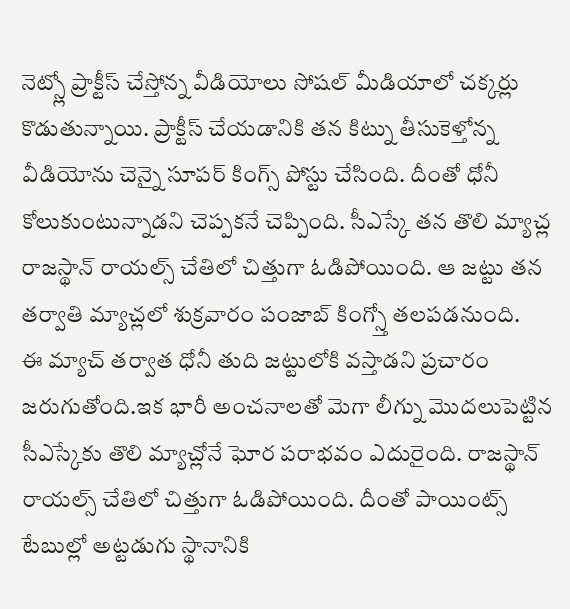నెట్స్లో ప్రాక్టీస్ చేస్తోన్న వీడియోలు సోషల్ మీడియాలో చక్కర్లు కొడుతున్నాయి. ప్రాక్టీస్ చేయడానికి తన కిట్ను తీసుకెళ్తోన్న వీడియోను చెన్నై సూపర్ కింగ్స్ పోస్టు చేసింది. దీంతో ధోనీ కోలుకుంటున్నాడని చెప్పకనే చెప్పింది. సీఎస్కే తన తొలి మ్యాచ్ల రాజస్థాన్ రాయల్స్ చేతిలో చిత్తుగా ఓడిపోయింది. ఆ జట్టు తన తర్వాతి మ్యాచ్లలో శుక్రవారం పంజాబ్ కింగ్స్తో తలపడనుంది.
ఈ మ్యాచ్ తర్వాత ధోనీ తుది జట్టులోకి వస్తాడని ప్రచారం జరుగుతోంది.ఇక భారీ అంచనాలతో మెగా లీగ్ను మొదలుపెట్టిన సీఎస్కేకు తొలి మ్యాచ్లోనే ఘోర పరాభవం ఎదురైంది. రాజస్థాన్ రాయల్స్ చేతిలో చిత్తుగా ఓడిపోయింది. దీంతో పాయింట్స్ టేబుల్లో అట్టడుగు స్థానానికి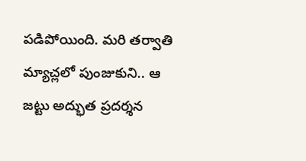పడిపోయింది. మరి తర్వాతి మ్యాచ్లలో పుంజుకుని.. ఆ జట్టు అద్భుత ప్రదర్శన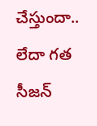చేస్తుందా.. లేదా గత సీజన్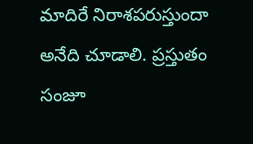మాదిరే నిరాశపరుస్తుందా అనేది చూడాలి. ప్రస్తుతం సంజూ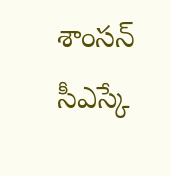శాంసన్ సీఎస్కే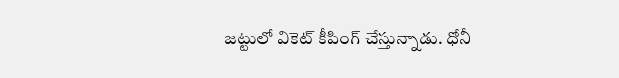జట్టులో వికెట్ కీపింగ్ చేస్తున్నాడు. ధోనీ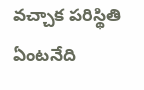వచ్చాక పరిస్థితి ఏంటనేది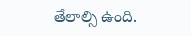తేలాల్సి ఉంది.